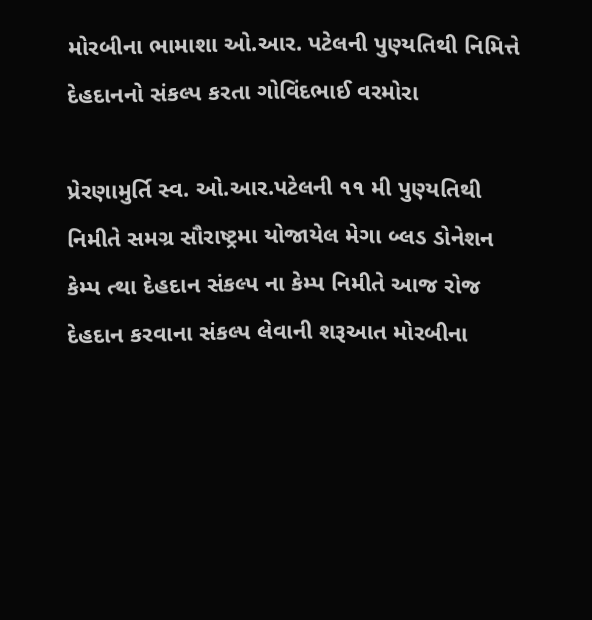મોરબીના ભામાશા ઓ.આર. પટેલની પુણ્યતિથી નિમિત્તે દેહદાનનો સંકલ્પ કરતા ગોવિંદભાઈ વરમોરા

પ્રેરણામુર્તિ સ્વ. ઓ.આર.પટેલની ૧૧ મી પુણ્યતિથી નિમીતે સમગ્ર સૌરાષ્ટ્રમા યોજાયેલ મેગા બ્લડ ડોનેશન કેમ્પ ત્થા દેહદાન સંકલ્પ ના કેમ્પ નિમીતે આજ રોજ દેહદાન કરવાના સંકલ્પ લેવાની શરૂઆત મોરબીના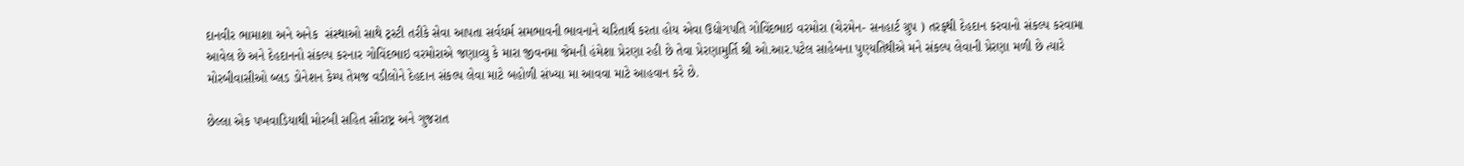દાનવીર ભામાશા અને અનેક  સંસ્થાઓ સાથે ટ્રસ્ટી તરીકે સેવા આપતા સર્વધર્મ સમભાવની ભાવનાને ચરિતાર્થ કરતા હોય એવા ઉદ્યોગપતિ ગોવિંદભાઇ વરમોરા (ચેરમેન- સનહાર્ટ ગ્રુપ ) તરફથી દેહદાન કરવાનો સંકલ્પ કરવામા આવેલ છે અને દેહદાનનો સંકલ્પ કરનાર ગોવિંદભાઇ વરમોરાએ જણાવ્યુ કે મારા જીવનમા જેમની હંમેશા પ્રેરણા રહી છે તેવા પ્રેરણામુર્તિ શ્રી ઓ.આર.પટેલ સાહેબના પુણ્યતિથીએ મને સંકલ્પ લેવાની પ્રેરણા મળી છે ત્યારે મોરબીવાસીઓ બ્લડ ડોનેશન કેમ્પ તેમજ વડીલોને દેહદાન સંકલ્પ લેવા માટે બહોળી સંખ્યા મા આવવા માટે આહવાન કરે છે.

છેલ્લા એક પખવાડિયાથી મોરબી સહિત સૌરાષ્ટ્ર અને ગુજરાત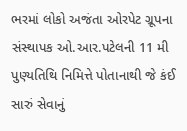ભરમાં લોકો અજંતા ઓરપેટ ગ્રૂપના સંસ્થાપક ઓ.આર.પટેલની 11 મી પુણ્યતિથિ નિમિત્તે પોતાનાથી જે કંઈ સારું સેવાનું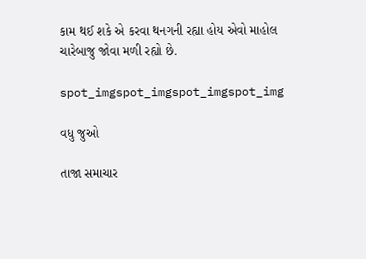કામ થઈ શકે એ કરવા થનગની રહ્યા હોય એવો માહોલ ચારેબાજુ જોવા મળી રહ્યો છે.

spot_imgspot_imgspot_imgspot_img

વધુ જુઓ

તાજા સમાચાર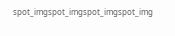spot_imgspot_imgspot_imgspot_img